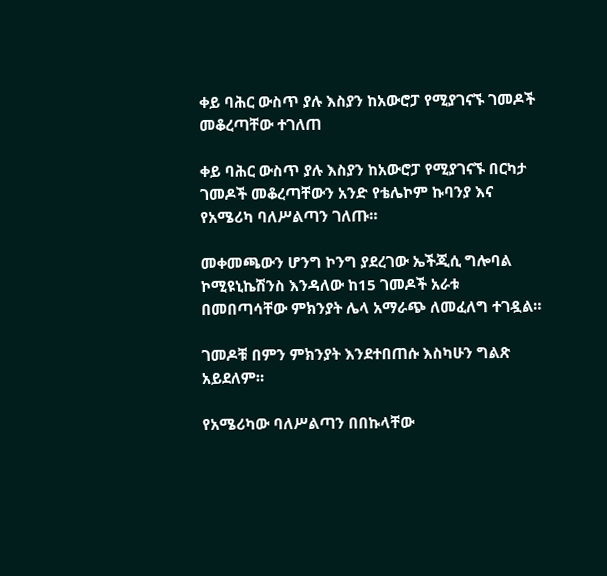ቀይ ባሕር ውስጥ ያሉ እስያን ከአውሮፓ የሚያገናኙ ገመዶች መቆረጣቸው ተገለጠ

ቀይ ባሕር ውስጥ ያሉ እስያን ከአውሮፓ የሚያገናኙ በርካታ ገመዶች መቆረጣቸውን አንድ የቴሌኮም ኩባንያ እና የአሜሪካ ባለሥልጣን ገለጡ።

መቀመጫውን ሆንግ ኮንግ ያደረገው ኤችጂሲ ግሎባል ኮሚዩኒኬሽንስ እንዳለው ከ15 ገመዶች አራቱ በመበጣሳቸው ምክንያት ሌላ አማራጭ ለመፈለግ ተገዷል።

ገመዶቹ በምን ምክንያት እንደተበጠሱ እስካሁን ግልጽ አይደለም።

የአሜሪካው ባለሥልጣን በበኩላቸው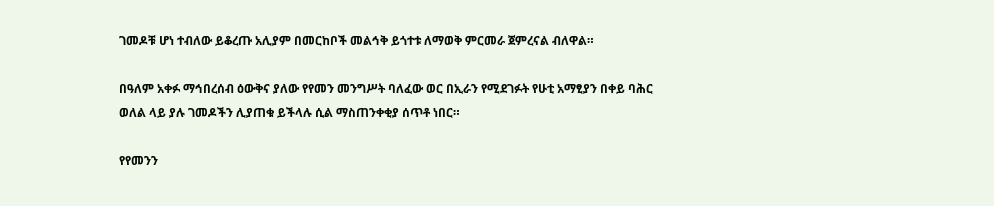ገመዶቹ ሆነ ተብለው ይቆረጡ አሊያም በመርከቦች መልኅቅ ይጎተቱ ለማወቅ ምርመራ ጀምረናል ብለዋል።

በዓለም አቀፉ ማኅበረሰብ ዕውቅና ያለው የየመን መንግሥት ባለፈው ወር በኢራን የሚደገፉት የሁቲ አማፂያን በቀይ ባሕር ወለል ላይ ያሉ ገመዶችን ሊያጠቁ ይችላሉ ሲል ማስጠንቀቂያ ሰጥቶ ነበር።

የየመንን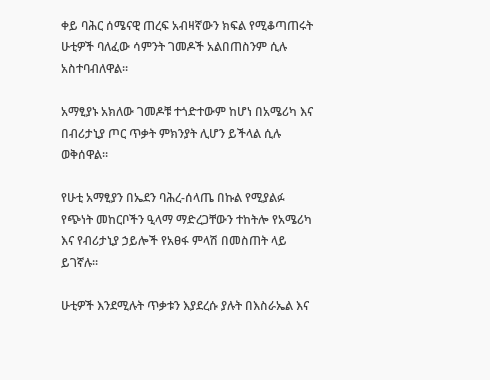ቀይ ባሕር ሰሜናዊ ጠረፍ አብዛኛውን ክፍል የሚቆጣጠሩት ሁቲዎች ባለፈው ሳምንት ገመዶች አልበጠስንም ሲሉ አስተባብለዋል።

አማፂያኑ አክለው ገመዶቹ ተጎድተውም ከሆነ በአሜሪካ እና በብሪታኒያ ጦር ጥቃት ምክንያት ሊሆን ይችላል ሲሉ ወቅሰዋል።

የሁቲ አማፂያን በኤደን ባሕረ-ሰላጤ በኩል የሚያልፉ የጭነት መከርቦችን ዒላማ ማድረጋቸውን ተከትሎ የአሜሪካ እና የብሪታኒያ ኃይሎች የአፀፋ ምላሽ በመስጠት ላይ ይገኛሉ።

ሁቲዎች እንደሚሉት ጥቃቱን እያደረሱ ያሉት በእስራኤል እና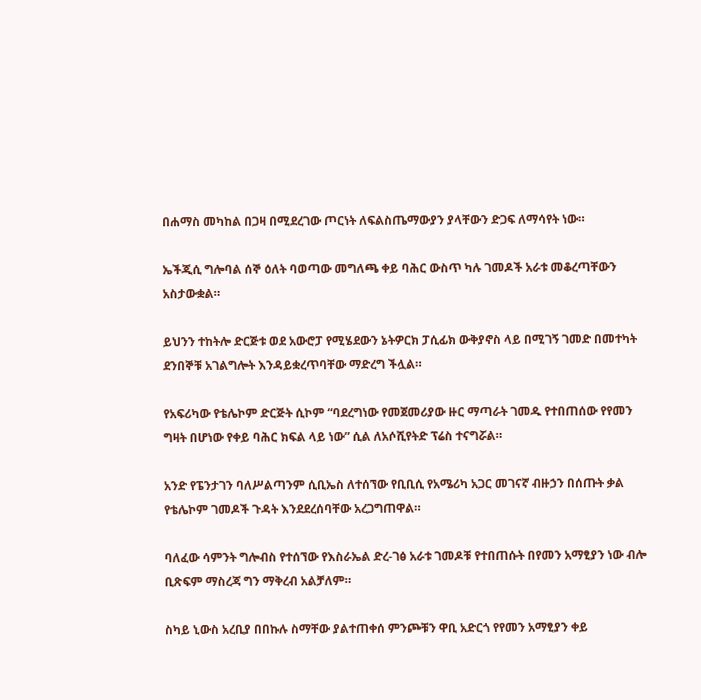በሐማስ መካከል በጋዛ በሚደረገው ጦርነት ለፍልስጤማውያን ያላቸውን ድጋፍ ለማሳየት ነው።

ኤችጂሲ ግሎባል ሰኞ ዕለት ባወጣው መግለጫ ቀይ ባሕር ውስጥ ካሉ ገመዶች አራቱ መቆረጣቸውን አስታውቋል።

ይህንን ተከትሎ ድርጅቱ ወደ አውሮፓ የሚሄደውን ኔትዎርክ ፓሲፊክ ውቅያኖስ ላይ በሚገኝ ገመድ በመተካት ደንበኞቹ አገልግሎት እንዳይቋረጥባቸው ማድረግ ችሏል።

የአፍሪካው የቴሌኮም ድርጅት ሲኮም “ባደረግነው የመጀመሪያው ዙር ማጣራት ገመዱ የተበጠሰው የየመን ግዛት በሆነው የቀይ ባሕር ክፍል ላይ ነው” ሲል ለአሶሺየትድ ፕሬስ ተናግሯል።

አንድ የፔንታገን ባለሥልጣንም ሲቢኤስ ለተሰኘው የቢቢሲ የአሜሪካ አጋር መገናኛ ብዙኃን በሰጡት ቃል የቴሌኮም ገመዶች ጉዳት እንደደረሰባቸው አረጋግጠዋል።

ባለፈው ሳምንት ግሎብስ የተሰኘው የእስራኤል ድረ-ገፅ አራቱ ገመዶቹ የተበጠሱት በየመን አማፂያን ነው ብሎ ቢጽፍም ማስረጃ ግን ማቅረብ አልቻለም።

ስካይ ኒውስ አረቢያ በበኩሉ ስማቸው ያልተጠቀሰ ምንጮቹን ዋቢ አድርጎ የየመን አማፂያን ቀይ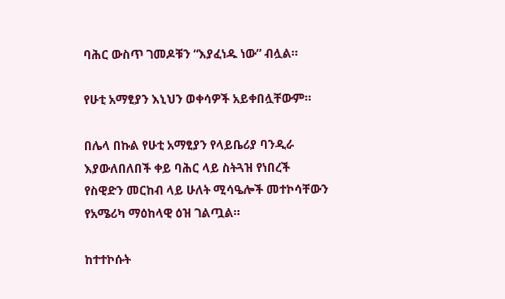ባሕር ውስጥ ገመዶቹን “እያፈነዱ ነው” ብሏል።

የሁቲ አማፂያን እኒህን ወቀሳዎች አይቀበሏቸውም።

በሌላ በኩል የሁቲ አማፂያን የላይቤሪያ ባንዲራ እያውለበለበች ቀይ ባሕር ላይ ስትጓዝ የነበረች የስዊድን መርከብ ላይ ሁለት ሚሳዔሎች መተኮሳቸውን የአሜሪካ ማዕከላዊ ዕዝ ገልጧል።

ከተተኮሱት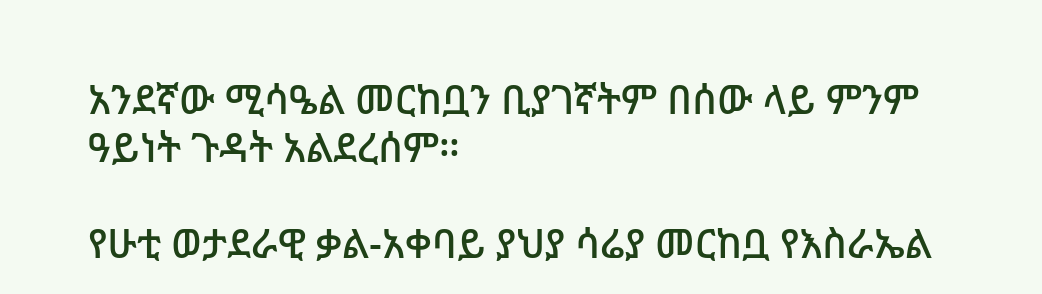አንደኛው ሚሳዔል መርከቧን ቢያገኛትም በሰው ላይ ምንም ዓይነት ጉዳት አልደረሰም።

የሁቲ ወታደራዊ ቃል-አቀባይ ያህያ ሳሬያ መርከቧ የእስራኤል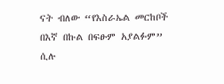ናት ብለው “የእስራኤል መርከቦች በእኛ በኩል በፍፁም አያልፉም” ሲሉ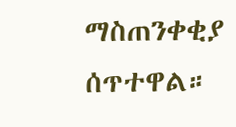ማስጠንቀቂያ ሰጥተዋል።